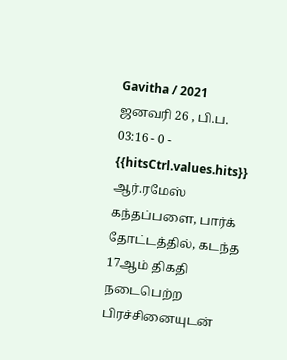Gavitha / 2021 ஜனவரி 26 , பி.ப. 03:16 - 0 - {{hitsCtrl.values.hits}}
ஆர்.ரமேஸ்
கந்தப்பளை, பார்க் தோட்டத்தில், கடந்த 17ஆம் திகதி நடைபெற்ற பிரச்சினையுடன்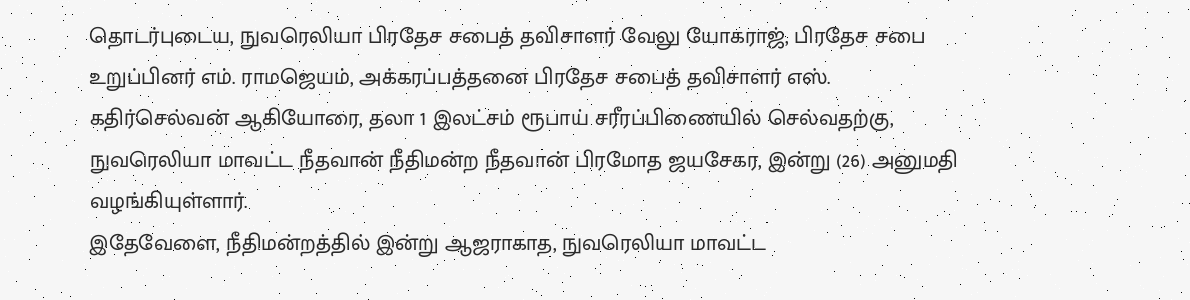தொடர்புடைய, நுவரெலியா பிரதேச சபைத் தவிசாளர் வேலு யோகராஜ், பிரதேச சபை உறுப்பினர் எம். ராமஜெயம், அக்கரப்பத்தனை பிரதேச சபைத் தவிசாளர் எஸ். கதிர்செல்வன் ஆகியோரை, தலா 1 இலட்சம் ரூபாய் சரீரப்பிணையில் செல்வதற்கு, நுவரெலியா மாவட்ட நீதவான் நீதிமன்ற நீதவான் பிரமோத ஜயசேகர, இன்று (26) அனுமதி வழங்கியுள்ளார்.
இதேவேளை, நீதிமன்றத்தில் இன்று ஆஜராகாத, நுவரெலியா மாவட்ட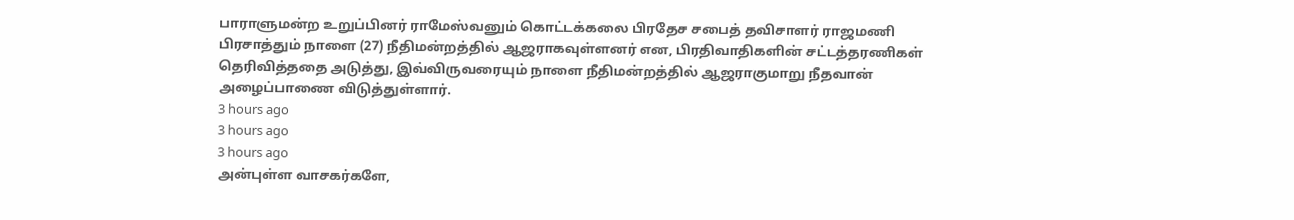பாராளுமன்ற உறுப்பினர் ராமேஸ்வனும் கொட்டக்கலை பிரதேச சபைத் தவிசாளர் ராஜமணி பிரசாத்தும் நாளை (27) நீதிமன்றத்தில் ஆஜராகவுள்ளனர் என, பிரதிவாதிகளின் சட்டத்தரணிகள் தெரிவித்ததை அடுத்து, இவ்விருவரையும் நாளை நீதிமன்றத்தில் ஆஜராகுமாறு நீதவான் அழைப்பாணை விடுத்துள்ளார்.
3 hours ago
3 hours ago
3 hours ago
அன்புள்ள வாசகர்களே,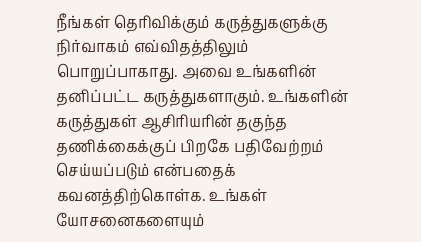நீங்கள் தெரிவிக்கும் கருத்துகளுக்கு நிர்வாகம் எவ்விதத்திலும் பொறுப்பாகாது. அவை உங்களின் தனிப்பட்ட கருத்துகளாகும். உங்களின் கருத்துகள் ஆசிரியரின் தகுந்த தணிக்கைக்குப் பிறகே பதிவேற்றம் செய்யப்படும் என்பதைக் கவனத்திற்கொள்க. உங்கள் யோசனைகளையும்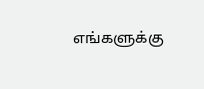எங்களுக்கு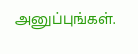அனுப்புங்கள்.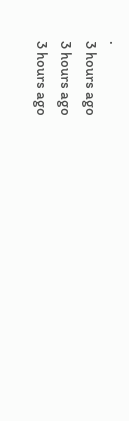.
3 hours ago
3 hours ago
3 hours ago